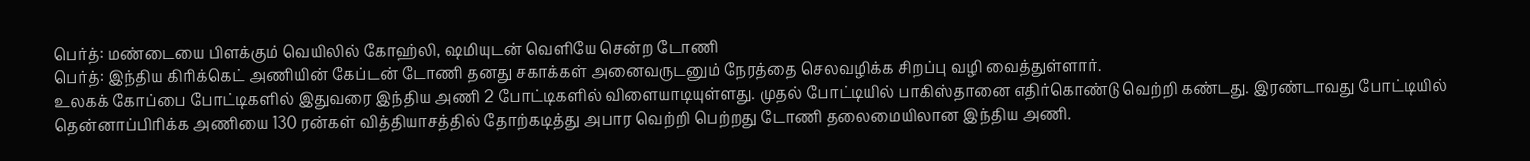பெர்த்: மண்டையை பிளக்கும் வெயிலில் கோஹ்லி, ஷமியுடன் வெளியே சென்ற டோணி
பெர்த்: இந்திய கிரிக்கெட் அணியின் கேப்டன் டோணி தனது சகாக்கள் அனைவருடனும் நேரத்தை செலவழிக்க சிறப்பு வழி வைத்துள்ளார்.
உலகக் கோப்பை போட்டிகளில் இதுவரை இந்திய அணி 2 போட்டிகளில் விளையாடியுள்ளது. முதல் போட்டியில் பாகிஸ்தானை எதிர்கொண்டு வெற்றி கண்டது. இரண்டாவது போட்டியில் தென்னாப்பிரிக்க அணியை 130 ரன்கள் வித்தியாசத்தில் தோற்கடித்து அபார வெற்றி பெற்றது டோணி தலைமையிலான இந்திய அணி.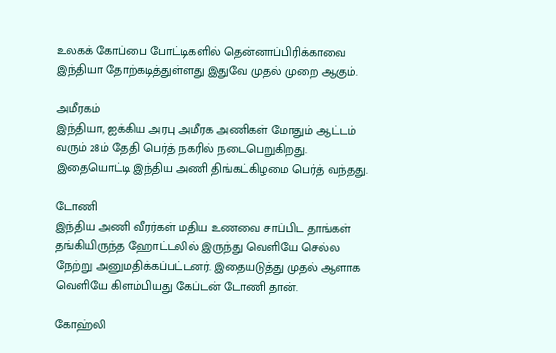உலகக் கோப்பை போட்டிகளில் தென்னாப்பிரிக்காவை இந்தியா தோற்கடித்துள்ளது இதுவே முதல் முறை ஆகும்.

அமீரகம்
இந்தியா, ஐக்கிய அரபு அமீரக அணிகள் மோதும் ஆட்டம் வரும் 28ம் தேதி பெர்த் நகரில் நடைபெறுகிறது. இதையொட்டி இந்திய அணி திங்கட்கிழமை பெர்த் வந்தது.

டோணி
இந்திய அணி வீரர்கள் மதிய உணவை சாப்பிட தாங்கள் தங்கியிருந்த ஹோட்டலில் இருந்து வெளியே செல்ல நேற்று அனுமதிக்கப்பட்டனர். இதையடுத்து முதல் ஆளாக வெளியே கிளம்பியது கேப்டன் டோணி தான்.

கோஹ்லி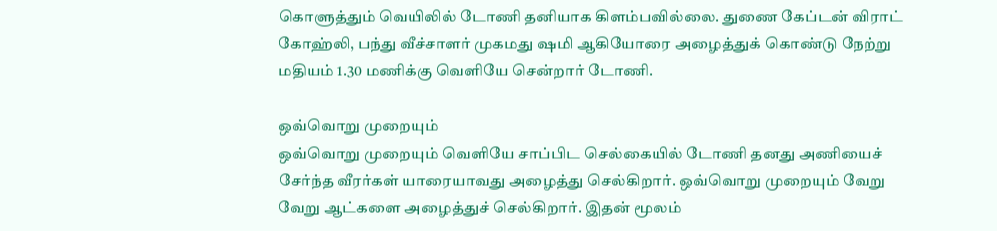கொளுத்தும் வெயிலில் டோணி தனியாக கிளம்பவில்லை. துணை கேப்டன் விராட் கோஹ்லி, பந்து வீச்சாளர் முகமது ஷமி ஆகியோரை அழைத்துக் கொண்டு நேற்று மதியம் 1.30 மணிக்கு வெளியே சென்றார் டோணி.

ஒவ்வொறு முறையும்
ஒவ்வொறு முறையும் வெளியே சாப்பிட செல்கையில் டோணி தனது அணியைச் சேர்ந்த வீரர்கள் யாரையாவது அழைத்து செல்கிறார். ஒவ்வொறு முறையும் வேறு வேறு ஆட்களை அழைத்துச் செல்கிறார். இதன் மூலம்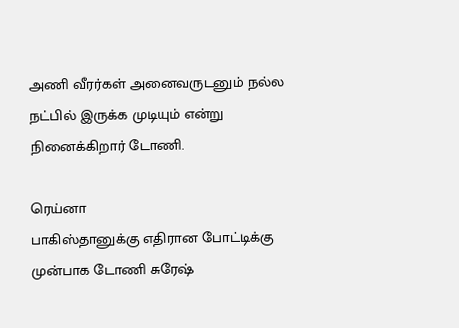அணி வீரர்கள் அனைவருடனும் நல்ல நட்பில் இருக்க முடியும் என்று நினைக்கிறார் டோணி.

ரெய்னா
பாகிஸ்தானுக்கு எதிரான போட்டிக்கு முன்பாக டோணி சுரேஷ்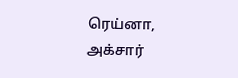ரெய்னா, அக்சார்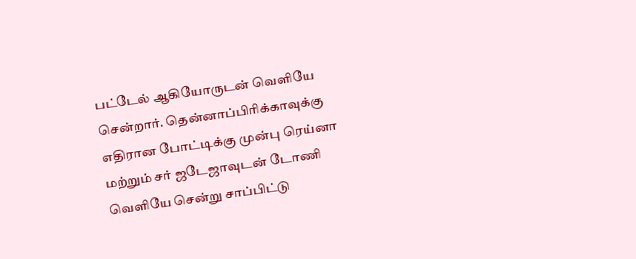பட்டேல் ஆகியோருடன் வெளியே சென்றார். தென்னாப்பிரிக்காவுக்கு எதிரான போட்டிக்கு முன்பு ரெய்னா மற்றும் சர் ஜடேஜாவுடன் டோணி வெளியே சென்று சாப்பிட்டு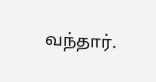வந்தார்.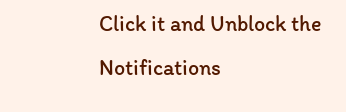Click it and Unblock the Notifications